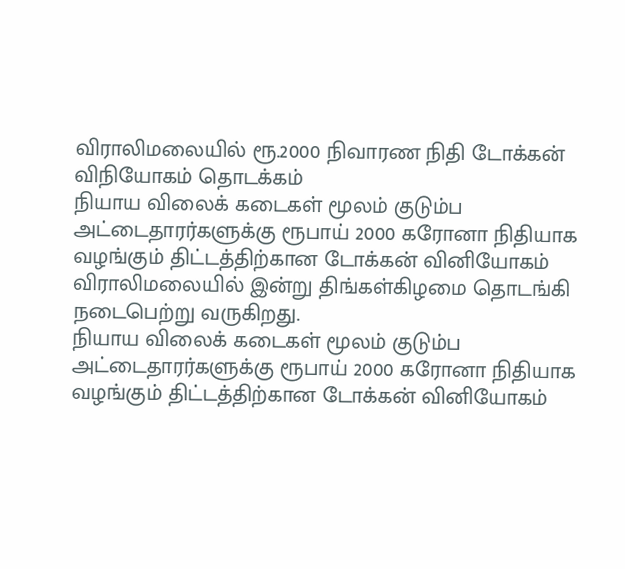விராலிமலையில் ரூ.2000 நிவாரண நிதி டோக்கன் விநியோகம் தொடக்கம்
நியாய விலைக் கடைகள் மூலம் குடும்ப அட்டைதாரர்களுக்கு ரூபாய் 2000 கரோனா நிதியாக வழங்கும் திட்டத்திற்கான டோக்கன் வினியோகம் விராலிமலையில் இன்று திங்கள்கிழமை தொடங்கி நடைபெற்று வருகிறது.
நியாய விலைக் கடைகள் மூலம் குடும்ப அட்டைதாரர்களுக்கு ரூபாய் 2000 கரோனா நிதியாக வழங்கும் திட்டத்திற்கான டோக்கன் வினியோகம்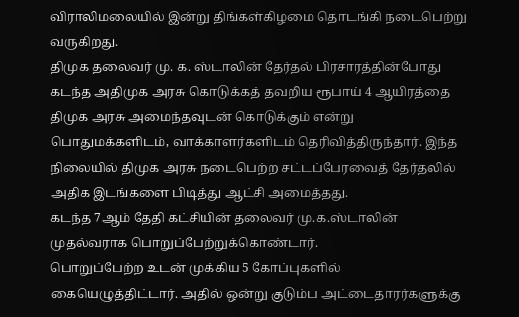விராலிமலையில் இன்று திங்கள்கிழமை தொடங்கி நடைபெற்று வருகிறது.
திமுக தலைவர் மு. க. ஸ்டாலின் தேர்தல் பிரசாரத்தின்போது கடந்த அதிமுக அரசு கொடுக்கத் தவறிய ரூபாய் 4 ஆயிரத்தை திமுக அரசு அமைந்தவுடன் கொடுக்கும் என்று பொதுமக்களிடம், வாக்காளர்களிடம் தெரிவித்திருந்தார். இந்த நிலையில் திமுக அரசு நடைபெற்ற சட்டப்பேரவைத் தேர்தலில் அதிக இடங்களை பிடித்து ஆட்சி அமைத்தது.
கடந்த 7ஆம் தேதி கட்சியின் தலைவர் மு.க.ஸ்டாலின் முதல்வராக பொறுப்பேற்றுக்கொண்டார்.
பொறுப்பேற்ற உடன் முக்கிய 5 கோப்புகளில் கையெழுத்திட்டார். அதில் ஒன்று குடும்ப அட்டைதாரர்களுக்கு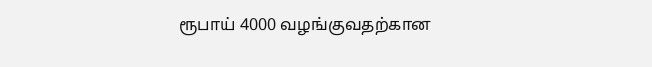ரூபாய் 4000 வழங்குவதற்கான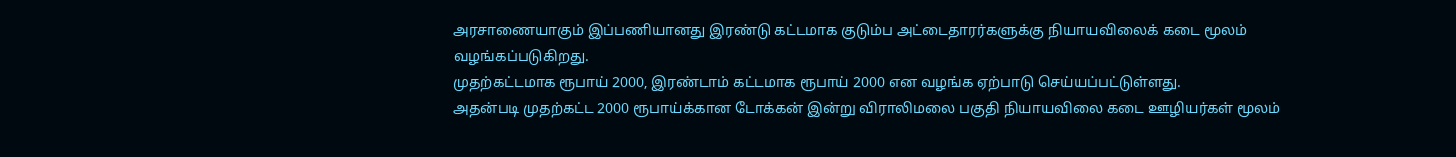அரசாணையாகும் இப்பணியானது இரண்டு கட்டமாக குடும்ப அட்டைதாரர்களுக்கு நியாயவிலைக் கடை மூலம் வழங்கப்படுகிறது.
முதற்கட்டமாக ரூபாய் 2000, இரண்டாம் கட்டமாக ரூபாய் 2000 என வழங்க ஏற்பாடு செய்யப்பட்டுள்ளது.
அதன்படி முதற்கட்ட 2000 ரூபாய்க்கான டோக்கன் இன்று விராலிமலை பகுதி நியாயவிலை கடை ஊழியர்கள் மூலம்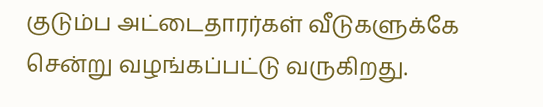குடும்ப அட்டைதாரர்கள் வீடுகளுக்கே சென்று வழங்கப்பட்டு வருகிறது.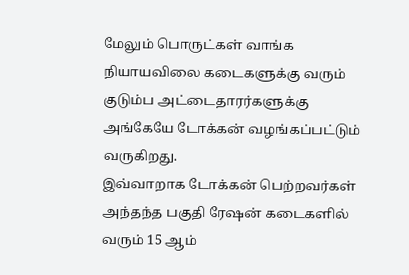மேலும் பொருட்கள் வாங்க நியாயவிலை கடைகளுக்கு வரும் குடும்ப அட்டைதாரர்களுக்கு அங்கேயே டோக்கன் வழங்கப்பட்டும் வருகிறது.
இவ்வாறாக டோக்கன் பெற்றவர்கள் அந்தந்த பகுதி ரேஷன் கடைகளில் வரும் 15 ஆம்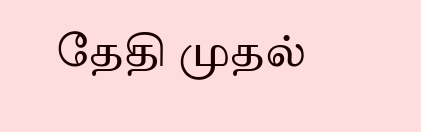தேதி முதல்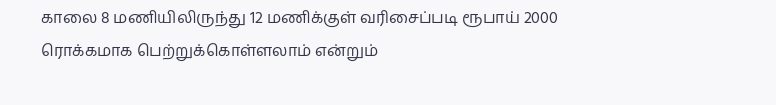காலை 8 மணியிலிருந்து 12 மணிக்குள் வரிசைப்படி ரூபாய் 2000 ரொக்கமாக பெற்றுக்கொள்ளலாம் என்றும்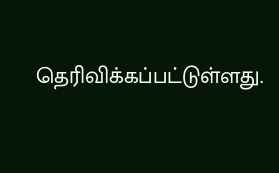தெரிவிக்கப்பட்டுள்ளது.